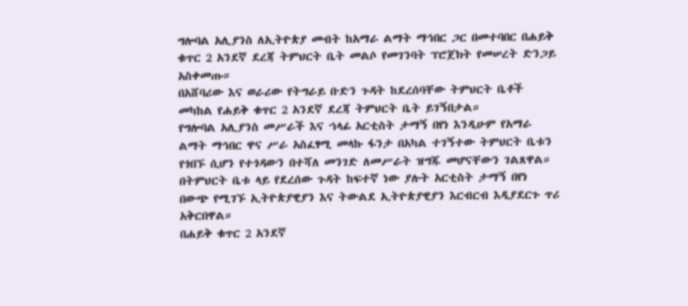ግሎባል አሊያንስ ለኢትዮጵያ መብት ከአማራ ልማት ማኅበር ጋር በመተባበር በሐይቅ ቁጥር 2 አንደኛ ደረጃ ትምህርት ቤት መልሶ የመገንባት ፕሮጀክት የመሠረት ድንጋይ አስቀመጡ።
በአሸባሪው እና ወራሪው የትግራይ ቡድን ጉዳት ከደረሰባቸው ትምህርት ቤቶች መካከል የሐይቅ ቁጥር 2 አንደኛ ደረጃ ትምህርት ቤት ይገኝበታል።
የግሎባል አሊያንስ መሥራች እና ኀላፊ አርቲስት ታማኝ በየነ እንዲሁም የአማራ ልማት ማኅበር ዋና ሥራ አስፈፃሚ መላኩ ፋንታ በአካል ተገኝተው ትምህርት ቤቱን የጎበኙ ሲሆን የተጎዳውን በተሻለ መንገድ ለመሥራት ዝግጁ መሆናቸውን ገልጸዋል።
በትምህርት ቤቱ ላይ የደረሰው ጉዳት ከፍተኛ ነው ያሉት አርቲስት ታማኝ በየነ በውጭ የሚገኙ ኢትዮጵያዊያን እና ትውልደ ኢትዮጵያዊያን እርብርብ እዲያደርጉ ጥሪ አቅርበዋል።
በሐይቅ ቁጥር 2 አንደኛ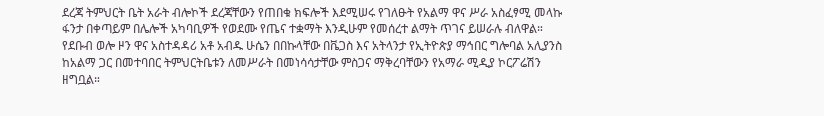ደረጃ ትምህርት ቤት አራት ብሎኮች ደረጃቸውን የጠበቁ ክፍሎች እደሚሠሩ የገለፁት የአልማ ዋና ሥራ አስፈፃሚ መላኩ ፋንታ በቀጣይም በሌሎች አካባቢዎች የወደሙ የጤና ተቋማት እንዲሁም የመሰረተ ልማት ጥገና ይሠራሉ ብለዋል።
የደቡብ ወሎ ዞን ዋና አስተዳዳሪ አቶ አብዱ ሁሴን በበኩላቸው በቬጋስ እና አትላንታ የኢትዮጵያ ማኅበር ግሎባል አሊያንስ ከአልማ ጋር በመተባበር ትምህርትቤቱን ለመሥራት በመነሳሳታቸው ምስጋና ማቅረባቸውን የአማራ ሚዲያ ኮርፖሬሽን ዘግቧል።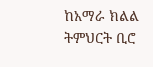ከአማራ ክልል ትምህርት ቢሮ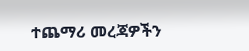ተጨማሪ መረጃዎችን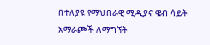በተለያዩ የማህበራዊ ሚዲያና ዌብ ሳይት አማራጮች ለማግኘት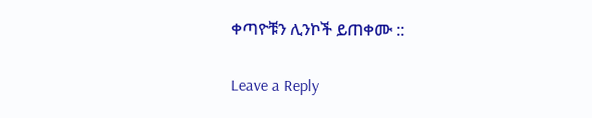ቀጣዮቹን ሊንኮች ይጠቀሙ ::

Leave a Reply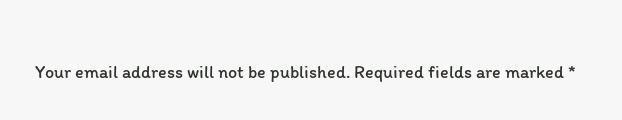Your email address will not be published. Required fields are marked *